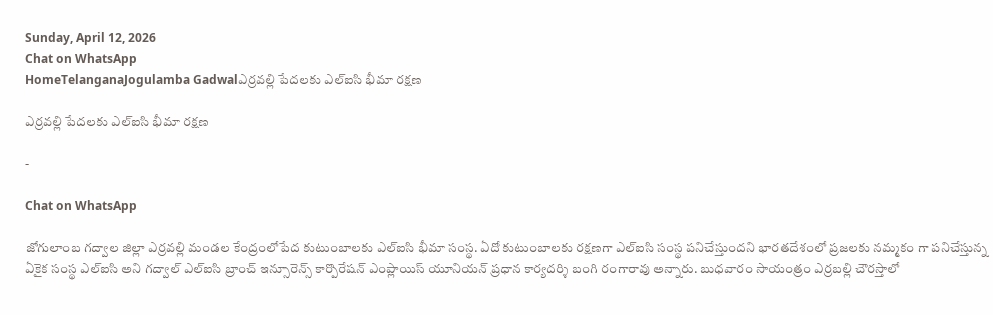Sunday, April 12, 2026
Chat on WhatsApp
HomeTelanganaJogulamba Gadwalఎర్రవల్లి పేదలకు ఎల్ఐసి భీమా రక్షణ

ఎర్రవల్లి పేదలకు ఎల్ఐసి భీమా రక్షణ

-

Chat on WhatsApp

జోగులాంబ గద్వాల జిల్లా ఎర్రవల్లి మండల కేంద్రంలోపేద కుటుంబాలకు ఎల్ఐసి భీమా సంస్థ. ఏదో కుటుంబాలకు రక్షణగా ఎల్ఐసి సంస్థ పనిచేస్తుందని భారతదేశంలో ప్రజలకు నమ్మకం గా పనిచేస్తున్న ఏకైక సంస్థ ఎల్ఐసి అని గద్వాల్ ఎల్ఐసి బ్రాంచ్ ఇన్సూరెన్స్ కార్పొరేషన్ ఎంప్లాయిస్ యూనియన్ ప్రధాన కార్యదర్శి బంగి రంగారావు అన్నారు. బుధవారం సాయంత్రం ఎర్రబల్లి చౌరస్తాలో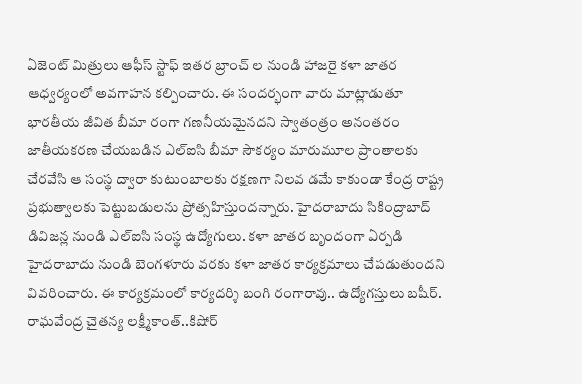ఏజెంట్ మిత్రులు ఆఫీస్ స్టాఫ్ ఇతర బ్రాంచ్ ల నుండి హాజరై కళా జాతర ఆధ్వర్యంలో అవగాహన కల్పించారు. ఈ సందర్భంగా వారు మాట్లాడుతూ భారతీయ జీవిత బీమా రంగా గణనీయమైనదని స్వాతంత్రం అనంతరం జాతీయకరణ చేయబడిన ఎల్ఐసి బీమా సౌకర్యం మారుమూల ప్రాంతాలకు చేరవేసి ఆ సంస్థ ద్వారా కుటుంబాలకు రక్షణగా నిలవ డమే కాకుండా కేంద్ర రాష్ట్ర ప్రభుత్వాలకు పెట్టుబడులను ప్రోత్సహిస్తుందన్నారు. హైదరాబాదు సికింద్రాబాద్ డివిజన్ల నుండి ఎల్ఐసి సంస్థ ఉద్యోగులు. కళా జాతర బృందంగా ఏర్పడి హైదరాబాదు నుండి బెంగళూరు వరకు కళా జాతర కార్యక్రమాలు చేపడుతుందని వివరించారు. ఈ కార్యక్రమంలో కార్యదర్శి బంగి రంగారావు.. ఉద్యోగస్తులు బషీర్. రాఘవేంద్ర చైతన్య లక్ష్మీకాంత్..కిషోర్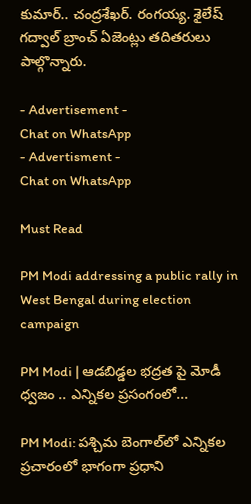కుమార్.. చంద్రశేఖర్. రంగయ్య. శైలేష్ గద్వాల్ బ్రాంచ్ ఏజెంట్లు తదితరులు పాల్గొన్నారు.

- Advertisement -
Chat on WhatsApp
- Advertisment -
Chat on WhatsApp

Must Read

PM Modi addressing a public rally in West Bengal during election campaign

PM Modi | ఆడబిడ్డల భద్రత పై మోడీ ధ్వజం .. ఎన్నికల ప్రసంగంలో...

PM Modi: పశ్చిమ బెంగాల్‌లో ఎన్నికల ప్రచారంలో భాగంగా ప్రధాని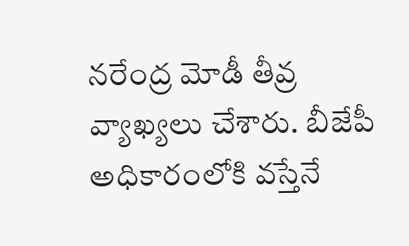నరేంద్ర మోడీ తీవ్ర వ్యాఖ్యలు చేశారు. బీజేపీ అధికారంలోకి వస్తేనే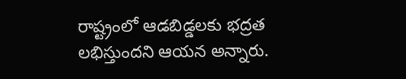రాష్ట్రంలో ఆడబిడ్డలకు భద్రత లభిస్తుందని ఆయన అన్నారు.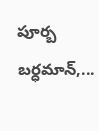పూర్బ బర్ధమాన్,...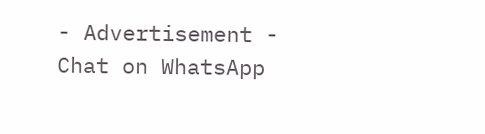- Advertisement -
Chat on WhatsApp